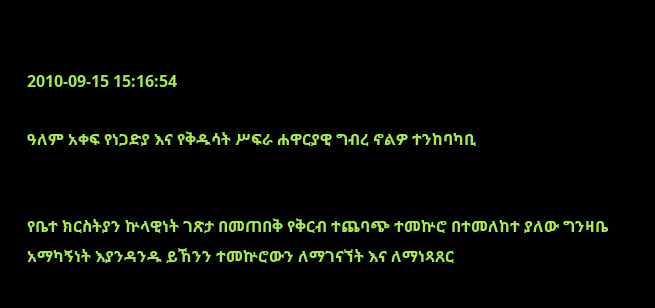2010-09-15 15:16:54

ዓለም አቀፍ የነጋድያ እና የቅዱሳት ሥፍራ ሐዋርያዊ ግብረ ኖልዎ ተንከባካቢ


የቤተ ክርስትያን ኵላዊነት ገጽታ በመጠበቅ የቅርብ ተጨባጭ ተመኵሮ በተመለከተ ያለው ግንዛቤ አማካኝነት እያንዳንዱ ይኸንን ተመኵሮውን ለማገናኘት እና ለማነጻጸር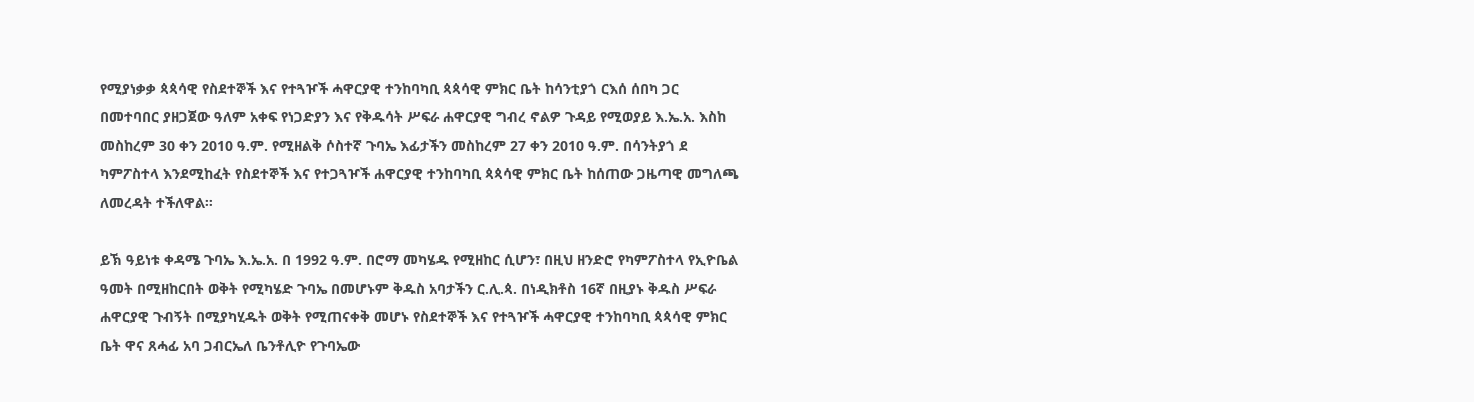የሚያነቃቃ ጳጳሳዊ የስደተኞች እና የተጓዦች ሓዋርያዊ ተንከባካቢ ጳጳሳዊ ምክር ቤት ከሳንቲያጎ ርእሰ ሰበካ ጋር በመተባበር ያዘጋጀው ዓለም አቀፍ የነጋድያን እና የቅዱሳት ሥፍራ ሐዋርያዊ ግብረ ኖልዎ ጉዳይ የሚወያይ እ.ኤ.አ. እስከ መስከረም 30 ቀን 2010 ዓ.ም. የሚዘልቅ ሶስተኛ ጉባኤ እፊታችን መስከረም 27 ቀን 2010 ዓ.ም. በሳንትያጎ ደ ካምፖስተላ እንደሚከፈት የስደተኞች እና የተጋጓዦች ሐዋርያዊ ተንከባካቢ ጳጳሳዊ ምክር ቤት ከሰጠው ጋዜጣዊ መግለጫ ለመረዳት ተችለዋል።

ይኽ ዓይነቱ ቀዳሜ ጉባኤ እ.ኤ.አ. በ 1992 ዓ.ም. በሮማ መካሄዱ የሚዘከር ሲሆን፣ በዚህ ዘንድሮ የካምፖስተላ የኢዮቤል ዓመት በሚዘከርበት ወቅት የሚካሄድ ጉባኤ በመሆኑም ቅዱስ አባታችን ር.ሊ.ጳ. በነዲክቶስ 16ኛ በዚያኑ ቅዱስ ሥፍራ ሐዋርያዊ ጉብኝት በሚያካሂዱት ወቅት የሚጠናቀቅ መሆኑ የስደተኞች እና የተጓዦች ሓዋርያዊ ተንከባካቢ ጳጳሳዊ ምክር ቤት ዋና ጸሓፊ አባ ጋብርኤለ ቤንቶሊዮ የጉባኤው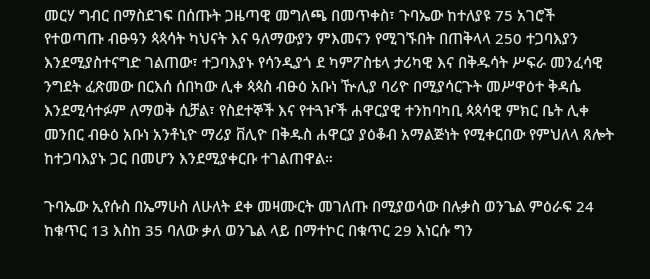መርሃ ግብር በማስደገፍ በሰጡት ጋዜጣዊ መግለጫ በመጥቀስ፣ ጉባኤው ከተለያዩ 75 አገሮች የተወጣጡ ብፁዓን ጳጳሳት ካህናት እና ዓለማውያን ምእመናን የሚገኙበት በጠቅላላ 250 ተጋባእያን እንደሚያስተናግድ ገልጠው፣ ተጋባእያኑ የሳንዲያጎ ደ ካምፖስቴላ ታሪካዊ እና በቅዱሳት ሥፍራ መንፈሳዊ ንግደት ፈጽመው በርእሰ ሰበካው ሊቀ ጳጳስ ብፁዕ አቡነ ዅሊያ ባሪዮ በሚያሳርጉት መሥዋዕተ ቅዳሴ እንደሚሳተፉም ለማወቅ ሲቻል፣ የስደተኞች እና የተጓዦች ሐዋርያዊ ተንከባካቢ ጳጳሳዊ ምክር ቤት ሊቀ መንበር ብፁዕ አቡነ አንቶኒዮ ማሪያ ቨሊዮ በቅዱስ ሐዋርያ ያዕቆብ አማልጅነት የሚቀርበው የምህለላ ጸሎት ከተጋባእያኑ ጋር በመሆን እንደሚያቀርቡ ተገልጠዋል።

ጉባኤው ኢየሱስ በኤማሁስ ለሁለት ደቀ መዛሙርት መገለጡ በሚያወሳው በሉቃስ ወንጌል ምዕራፍ 24 ከቁጥር 13 እስከ 35 ባለው ቃለ ወንጌል ላይ በማተኮር በቁጥር 29 እነርሱ ግን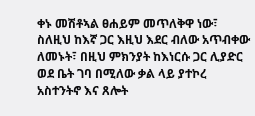ቀኑ መሽቶኣል ፀሐይም መጥለቅዋ ነው፣ ስለዚህ ከእኛ ጋር እዚህ እደር ብለው አጥብቀው ለመኑት፣ በዚህ ምክንያት ከእነርሱ ጋር ሊያድር ወደ ቤት ገባ በሚለው ቃል ላይ ያተኮረ አስተንትኖ እና ጸሎት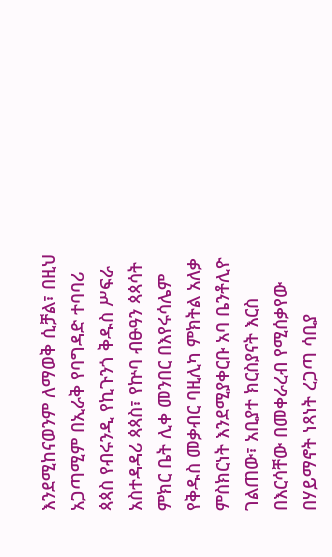እንደሚከናወንም ለማወቅ ሲቻል፣ በዚህ አጋጣሚም በኢራቅ የባግዳድ ተባባሪ ጳጳስ የብሩንዲ የኪጉንጎ ቅዱስ ሥፍራ አስተዳዳሪ ጳጳስ፣ የኵባ ብፁዓን ጳጳሳት ምክር ቤት ሊቀ መንበር በእየሩሳሌም የቅዱስ መቃብር ባዚሊካ ምክትል አለቃ ምስክርነት እንደሚያቀርቡ አባ ቤንቶሊዮ ገልጠው፣ አቢያተ ክርስያናት እርስ በእርሳቸው በመቀራረብ የሚሰቃየው በሃይማኖት ነጻነት ረጋጣ ሳቢያ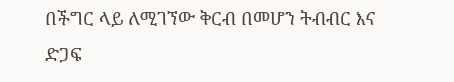በችግር ላይ ለሚገኘው ቅርብ በመሆን ትብብር እና ድጋፍ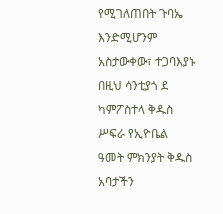የሚገለጠበት ጉባኤ እንድሚሆንም አስታውቀው፣ ተጋባእያኑ በዚህ ሳንቲያጎ ደ ካምፖስተላ ቅዱስ ሥፍራ የኢዮቤል ዓመት ምክንያት ቅዱስ አባታችን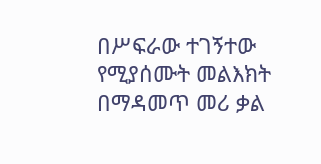በሥፍራው ተገኝተው የሚያሰሙት መልእክት በማዳመጥ መሪ ቃል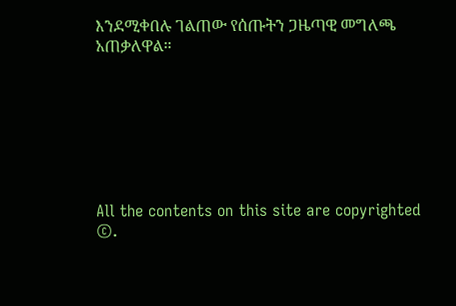እንደሚቀበሉ ገልጠው የሰጡትን ጋዜጣዊ መግለጫ አጠቃለዋል።







All the contents on this site are copyrighted ©.